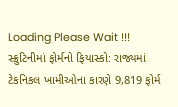Loading Please Wait !!!
સ્ક્રુટિનીમાં ફોર્મનો ફિયાસ્કો: રાજ્યમાં ટેકનિકલ ખામીઓના કારણે 9,819 ફોર્મ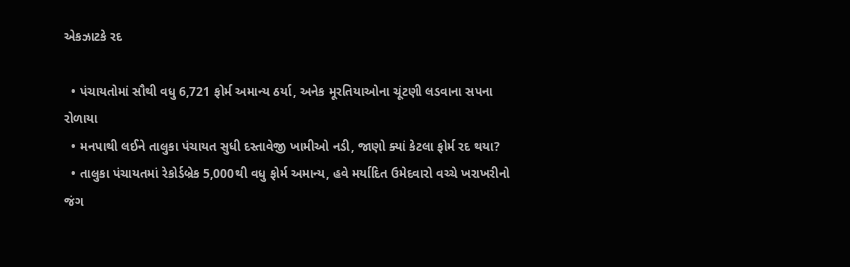એકઝાટકે રદ

  • પંચાયતોમાં સૌથી વધુ 6,721 ફોર્મ અમાન્ય ઠર્યા, અનેક મૂરતિયાઓના ચૂંટણી લડવાના સપના રોળાયા
  • મનપાથી લઈને તાલુકા પંચાયત સુધી દસ્તાવેજી ખામીઓ નડી, જાણો ક્યાં કેટલા ફોર્મ રદ થયા?
  • તાલુકા પંચાયતમાં રેકોર્ડબ્રેક 5,000થી વધુ ફોર્મ અમાન્ય, હવે મર્યાદિત ઉમેદવારો વચ્ચે ખરાખરીનો જંગ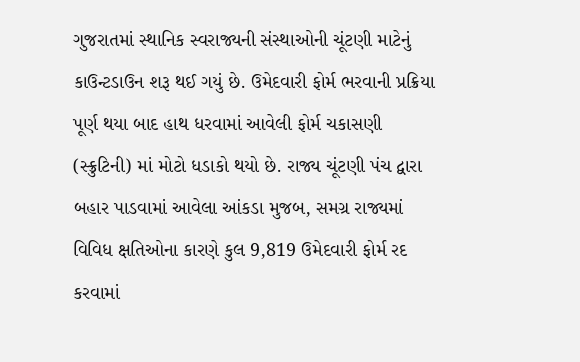ગુજરાતમાં સ્થાનિક સ્વરાજ્યની સંસ્થાઓની ચૂંટણી માટેનું કાઉન્ટડાઉન શરૂ થઈ ગયું છે. ઉમેદવારી ફોર્મ ભરવાની પ્રક્રિયા પૂર્ણ થયા બાદ હાથ ધરવામાં આવેલી ફોર્મ ચકાસણી (સ્ક્રુટિની) માં મોટો ધડાકો થયો છે. રાજ્ય ચૂંટણી પંચ દ્વારા બહાર પાડવામાં આવેલા આંકડા મુજબ, સમગ્ર રાજ્યમાં વિવિધ ક્ષતિઓના કારણે કુલ 9,819 ઉમેદવારી ફોર્મ રદ કરવામાં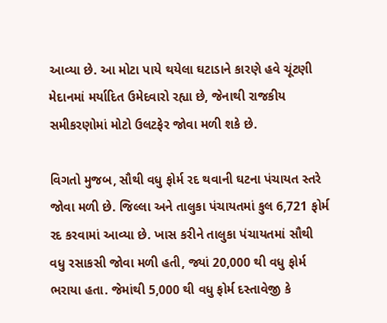આવ્યા છે. આ મોટા પાયે થયેલા ઘટાડાને કારણે હવે ચૂંટણી મેદાનમાં મર્યાદિત ઉમેદવારો રહ્યા છે, જેનાથી રાજકીય સમીકરણોમાં મોટો ઉલટફેર જોવા મળી શકે છે.

વિગતો મુજબ, સૌથી વધુ ફોર્મ રદ થવાની ઘટના પંચાયત સ્તરે જોવા મળી છે. જિલ્લા અને તાલુકા પંચાયતમાં કુલ 6,721 ફોર્મ રદ કરવામાં આવ્યા છે. ખાસ કરીને તાલુકા પંચાયતમાં સૌથી વધુ રસાકસી જોવા મળી હતી, જ્યાં 20,000 થી વધુ ફોર્મ ભરાયા હતા. જેમાંથી 5,000 થી વધુ ફોર્મ દસ્તાવેજી કે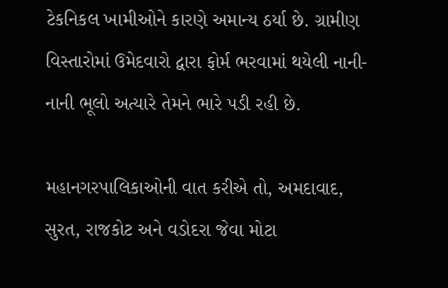ટેકનિકલ ખામીઓને કારણે અમાન્ય ઠર્યા છે. ગ્રામીણ વિસ્તારોમાં ઉમેદવારો દ્વારા ફોર્મ ભરવામાં થયેલી નાની-નાની ભૂલો અત્યારે તેમને ભારે પડી રહી છે.

મહાનગરપાલિકાઓની વાત કરીએ તો, અમદાવાદ, સુરત, રાજકોટ અને વડોદરા જેવા મોટા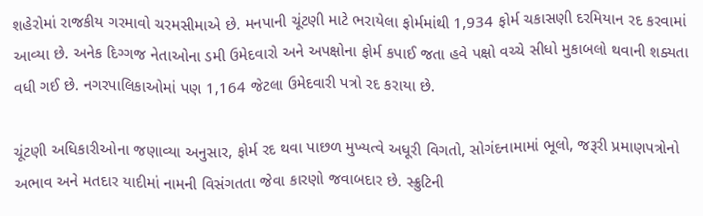શહેરોમાં રાજકીય ગરમાવો ચરમસીમાએ છે. મનપાની ચૂંટણી માટે ભરાયેલા ફોર્મમાંથી 1,934 ફોર્મ ચકાસણી દરમિયાન રદ કરવામાં આવ્યા છે. અનેક દિગ્ગજ નેતાઓના ડમી ઉમેદવારો અને અપક્ષોના ફોર્મ કપાઈ જતા હવે પક્ષો વચ્ચે સીધો મુકાબલો થવાની શક્યતા વધી ગઈ છે. નગરપાલિકાઓમાં પણ 1,164 જેટલા ઉમેદવારી પત્રો રદ કરાયા છે.

ચૂંટણી અધિકારીઓના જણાવ્યા અનુસાર, ફોર્મ રદ થવા પાછળ મુખ્યત્વે અધૂરી વિગતો, સોગંદનામામાં ભૂલો, જરૂરી પ્રમાણપત્રોનો અભાવ અને મતદાર યાદીમાં નામની વિસંગતતા જેવા કારણો જવાબદાર છે. સ્ક્રુટિની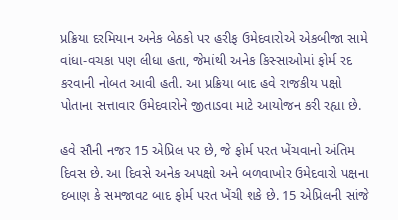પ્રક્રિયા દરમિયાન અનેક બેઠકો પર હરીફ ઉમેદવારોએ એકબીજા સામે વાંધા-વચકા પણ લીધા હતા, જેમાંથી અનેક કિસ્સાઓમાં ફોર્મ રદ કરવાની નોબત આવી હતી. આ પ્રક્રિયા બાદ હવે રાજકીય પક્ષો પોતાના સત્તાવાર ઉમેદવારોને જીતાડવા માટે આયોજન કરી રહ્યા છે.

હવે સૌની નજર 15 એપ્રિલ પર છે, જે ફોર્મ પરત ખેંચવાનો અંતિમ દિવસ છે. આ દિવસે અનેક અપક્ષો અને બળવાખોર ઉમેદવારો પક્ષના દબાણ કે સમજાવટ બાદ ફોર્મ પરત ખેંચી શકે છે. 15 એપ્રિલની સાંજે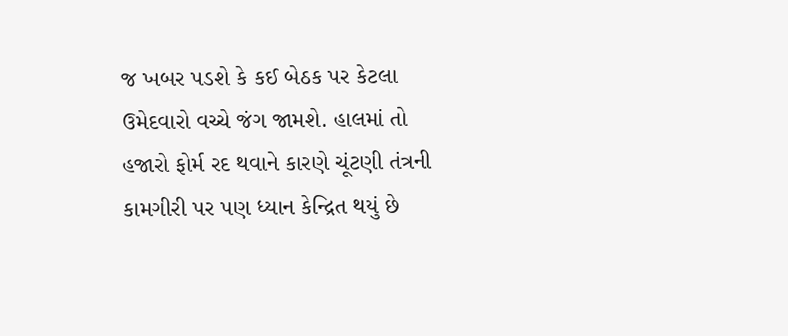જ ખબર પડશે કે કઈ બેઠક પર કેટલા ઉમેદવારો વચ્ચે જંગ જામશે. હાલમાં તો હજારો ફોર્મ રદ થવાને કારણે ચૂંટણી તંત્રની કામગીરી પર પણ ધ્યાન કેન્દ્રિત થયું છે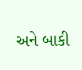અને બાકી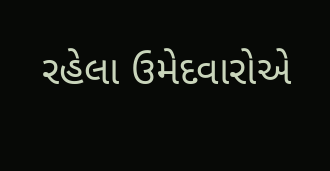રહેલા ઉમેદવારોએ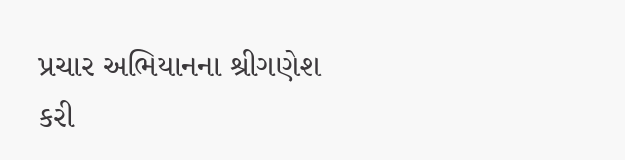પ્રચાર અભિયાનના શ્રીગણેશ કરી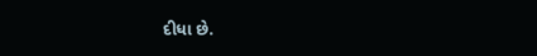દીધા છે.